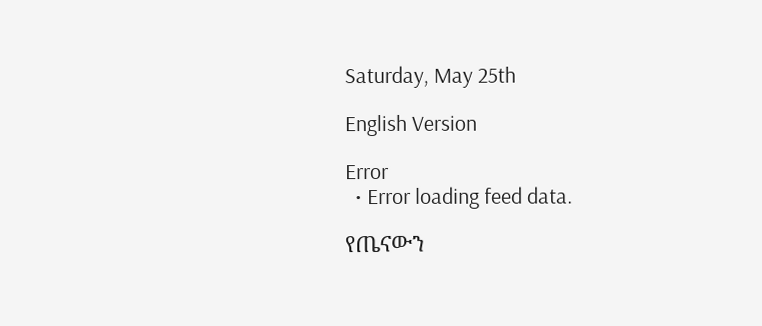Saturday, May 25th

English Version

Error
  • Error loading feed data.

የጤናውን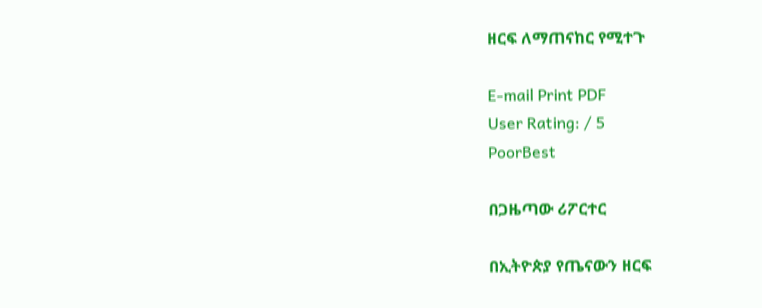ዘርፍ ለማጠናከር የሚተጉ

E-mail Print PDF
User Rating: / 5
PoorBest

በጋዜጣው ሪፖርተር

በኢትዮጵያ የጤናውን ዘርፍ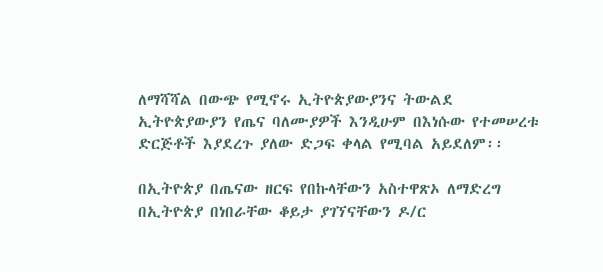ለማሻሻል በውጭ የሚኖሩ ኢትዮጵያውያንና ትውልደ ኢትዮጵያውያን የጤና ባለሙያዎች እንዲሁም በእነሱው የተመሠረቱ ድርጅቶች እያደረጉ ያለው ድጋፍ ቀላል የሚባል አይደለም፡፡

በኢትዮጵያ በጤናው ዘርፍ የበኩላቸውን አስተዋጽኦ ለማድረግ በኢትዮጵያ በነበራቸው ቆይታ ያገኘናቸውን ዶ/ር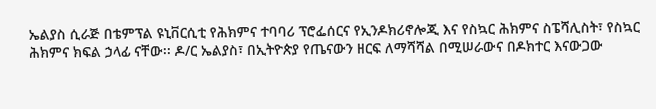ኤልያስ ሲራጅ በቴምፕል ዩኒቨርሲቲ የሕክምና ተባባሪ ፕሮፌሰርና የኢንዶክሪኖሎጂ እና የስኳር ሕክምና ስፔሻሊስት፣ የስኳር ሕክምና ክፍል ኃላፊ ናቸው፡፡ ዶ/ር ኤልያስ፣ በኢትዮጵያ የጤናውን ዘርፍ ለማሻሻል በሚሠራውና በዶክተር እናውጋው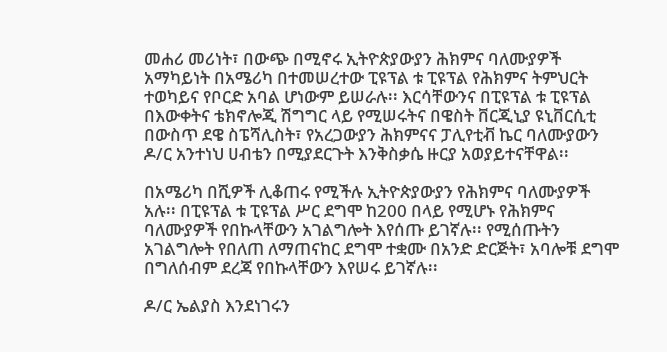መሐሪ መሪነት፣ በውጭ በሚኖሩ ኢትዮጵያውያን ሕክምና ባለሙያዎች አማካይነት በአሜሪካ በተመሠረተው ፒዩፕል ቱ ፒዩፕል የሕክምና ትምህርት ተወካይና የቦርድ አባል ሆነውም ይሠራሉ፡፡ እርሳቸውንና በፒዩፕል ቱ ፒዩፕል በእውቀትና ቴክኖሎጂ ሽግግር ላይ የሚሠሩትና በዌስት ቨርጂኒያ ዩኒቨርሲቲ በውስጥ ደዌ ስፔሻሊስት፣ የአረጋውያን ሕክምናና ፓሊየቲቭ ኬር ባለሙያውን ዶ/ር አንተነህ ሀብቴን በሚያደርጉት እንቅስቃሴ ዙርያ አወያይተናቸዋል፡፡

በአሜሪካ በሺዎች ሊቆጠሩ የሚችሉ ኢትዮጵያውያን የሕክምና ባለሙያዎች አሉ፡፡ በፒዩፕል ቱ ፒዩፕል ሥር ደግሞ ከ200 በላይ የሚሆኑ የሕክምና ባለሙያዎች የበኩላቸውን አገልግሎት እየሰጡ ይገኛሉ፡፡ የሚሰጡትን አገልግሎት የበለጠ ለማጠናከር ደግሞ ተቋሙ በአንድ ድርጅት፣ አባሎቹ ደግሞ በግለሰብም ደረጃ የበኩላቸውን እየሠሩ ይገኛሉ፡፡

ዶ/ር ኤልያስ እንደነገሩን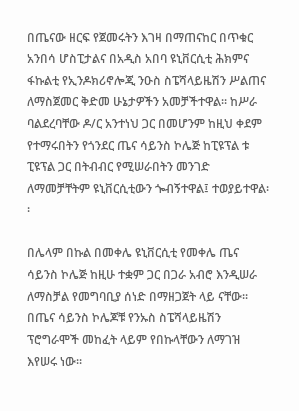በጤናው ዘርፍ የጀመሩትን እገዛ በማጠናከር በጥቁር አንበሳ ሆስፒታልና በአዲስ አበባ ዩኒቨርሲቲ ሕክምና ፋኩልቲ የኢንዶክሪኖሎጂ ንዑስ ስፔሻላይዜሽን ሥልጠና ለማስጀመር ቅድመ ሁኔታዎችን አመቻችተዋል፡፡ ከሥራ ባልደረባቸው ዶ/ር አንተነህ ጋር በመሆንም ከዚህ ቀደም የተማሩበትን የጎንደር ጤና ሳይንስ ኮሌጅ ከፒዩፕል ቱ ፒዩፕል ጋር በትብብር የሚሠራበትን መንገድ ለማመቻቸትም ዩኒቨርሲቲውን ጐብኝተዋል፤ ተወያይተዋል፡፡

በሌላም በኩል በመቀሌ ዩኒቨርሲቲ የመቀሌ ጤና ሳይንስ ኮሌጅ ከዚሁ ተቋም ጋር በጋራ አብሮ እንዲሠራ ለማስቻል የመግባቢያ ሰነድ በማዘጋጀት ላይ ናቸው፡፡ በጤና ሳይንስ ኮሌጆቹ የንኡስ ስፔሻላይዜሽን ፕሮግራሞች መከፈት ላይም የበኩላቸውን ለማገዝ እየሠሩ ነው፡፡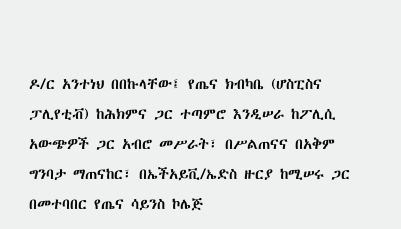ዶ/ር አንተነህ በበኩላቸው፤ የጤና ክብካቤ (ሆስፒስና ፓሊየቲቭ) ከሕክምና ጋር ተጣምሮ እንዲሠራ ከፖሊሲ አውጭዎች ጋር አብሮ መሥራት፣ በሥልጠናና በአቅም ግንባታ ማጠናከር፣ በኤችአይቪ/ኤድስ ዙርያ ከሚሠሩ ጋር በመተባበር የጤና ሳይንስ ኮሌጅ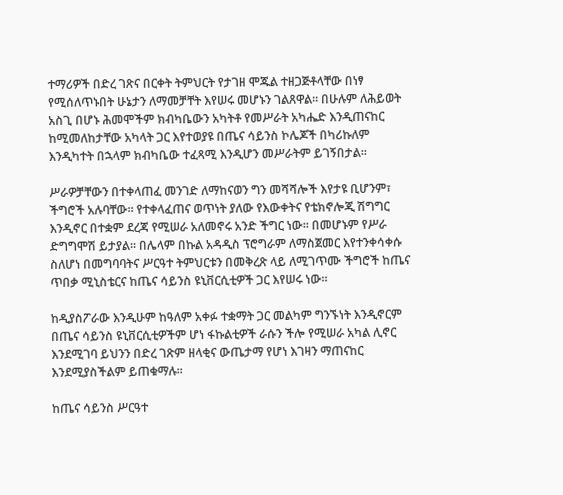ተማሪዎች በድረ ገጽና በርቀት ትምህርት የታገዘ ሞጁል ተዘጋጅቶላቸው በነፃ የሚሰለጥኑበት ሁኔታን ለማመቻቸት እየሠሩ መሆኑን ገልጸዋል፡፡ በሁሉም ለሕይወት አስጊ በሆኑ ሕመሞችም ክብካቤውን አካትቶ የመሥራት አካሔድ እንዲጠናከር ከሚመለከታቸው አካላት ጋር እየተወያዩ በጤና ሳይንስ ኮሌጆች በካሪኩለም እንዲካተት በኋላም ክብካቤው ተፈጻሚ እንዲሆን መሥራትም ይገኝበታል፡፡

ሥራዎቻቸውን በተቀላጠፈ መንገድ ለማከናወን ግን መሻሻሎች እየታዩ ቢሆንም፣ ችግሮች አሉባቸው፡፡ የተቀላፈጠና ወጥነት ያለው የእውቀትና የቴክኖሎጂ ሽግግር እንዲኖር በተቋም ደረጃ የሚሠራ አለመኖሩ አንድ ችግር ነው፡፡ በመሆኑም የሥራ ድግግሞሽ ይታያል፡፡ በሌላም በኩል አዳዲስ ፕሮግራም ለማስጀመር እየተንቀሳቀሱ ስለሆነ በመግባባትና ሥርዓተ ትምህርቱን በመቅረጽ ላይ ለሚገጥሙ ችግሮች ከጤና ጥበቃ ሚኒስቴርና ከጤና ሳይንስ ዩኒቨርሲቲዎች ጋር እየሠሩ ነው፡፡

ከዲያስፖራው እንዲሁም ከዓለም አቀፉ ተቋማት ጋር መልካም ግንኙነት እንዲኖርም በጤና ሳይንስ ዩኒቨርሲቲዎችም ሆነ ፋኩልቲዎች ራሱን ችሎ የሚሠራ አካል ሊኖር እንደሚገባ ይህንን በድረ ገጽም ዘላቂና ውጤታማ የሆነ እገዛን ማጠናከር እንደሚያስችልም ይጠቁማሉ፡፡

ከጤና ሳይንስ ሥርዓተ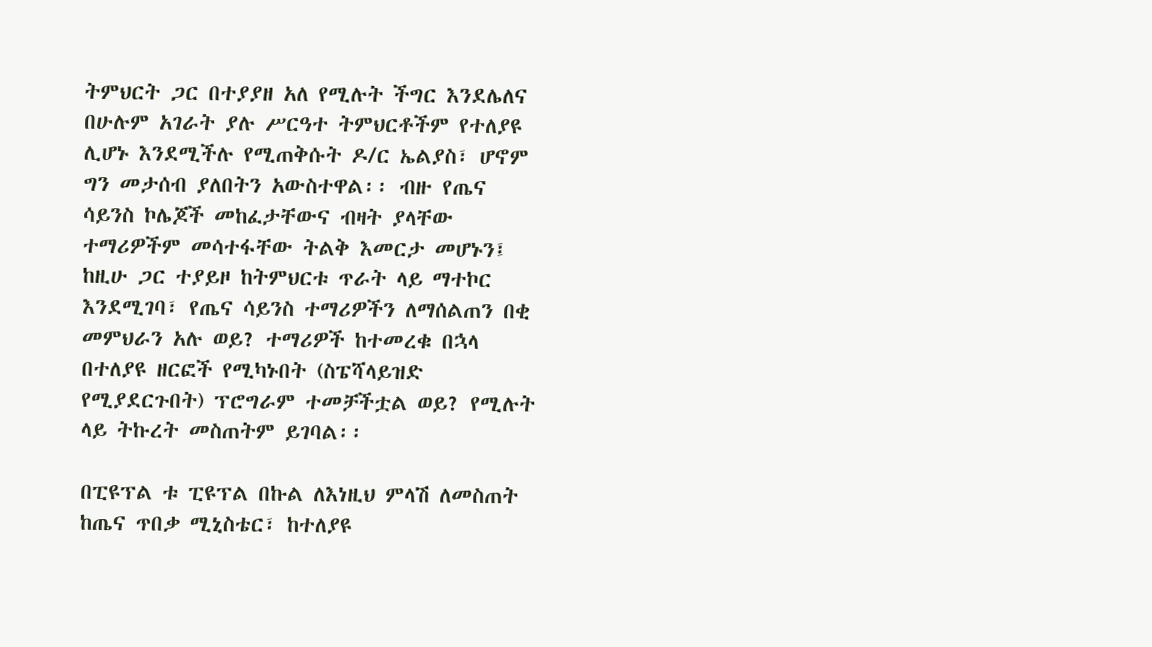ትምህርት ጋር በተያያዘ አለ የሚሉት ችግር እንደሌለና በሁሉም አገራት ያሉ ሥርዓተ ትምህርቶችም የተለያዩ ሊሆኑ እንደሚችሉ የሚጠቅሱት ዶ/ር ኤልያስ፣ ሆኖም ግን መታሰብ ያለበትን አውስተዋል፡፡ ብዙ የጤና ሳይንስ ኮሌጆች መከፈታቸውና ብዛት ያላቸው ተማሪዎችም መሳተፋቸው ትልቅ እመርታ መሆኑን፤ ከዚሁ ጋር ተያይዞ ከትምህርቱ ጥራት ላይ ማተኮር እንደሚገባ፣ የጤና ሳይንስ ተማሪዎችን ለማሰልጠን በቂ መምህራን አሉ ወይ? ተማሪዎች ከተመረቁ በኋላ በተለያዩ ዘርፎች የሚካኑበት (ስፔሻላይዝድ የሚያደርጉበት) ፕሮግራም ተመቻችቷል ወይ? የሚሉት ላይ ትኩረት መስጠትም ይገባል፡፡

በፒዩፕል ቱ ፒዩፕል በኩል ለእነዚህ ምላሽ ለመስጠት ከጤና ጥበቃ ሚኒስቴር፣ ከተለያዩ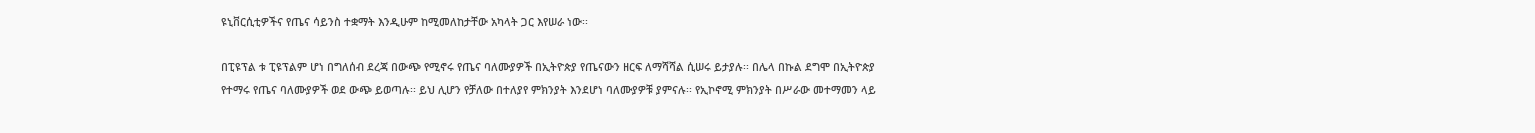ዩኒቨርሲቲዎችና የጤና ሳይንስ ተቋማት እንዲሁም ከሚመለከታቸው አካላት ጋር እየሠራ ነው፡፡

በፒዩፕል ቱ ፒዩፕልም ሆነ በግለሰብ ደረጃ በውጭ የሚኖሩ የጤና ባለሙያዎች በኢትዮጵያ የጤናውን ዘርፍ ለማሻሻል ሲሠሩ ይታያሉ፡፡ በሌላ በኩል ደግሞ በኢትዮጵያ የተማሩ የጤና ባለሙያዎች ወደ ውጭ ይወጣሉ፡፡ ይህ ሊሆን የቻለው በተለያየ ምክንያት እንደሆነ ባለሙያዎቹ ያምናሉ፡፡ የኢኮኖሚ ምክንያት በሥራው መተማመን ላይ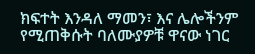ክፍተት እንዳለ ማመን፣ እና ሌሎችንም የሚጠቅሱት ባለሙያዎቹ ዋናው ነገር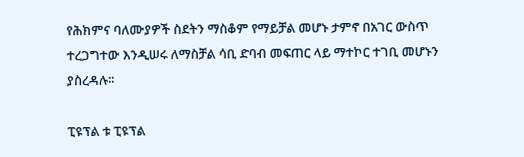የሕክምና ባለሙያዎች ስደትን ማስቆም የማይቻል መሆኑ ታምኖ በአገር ውስጥ ተረጋግተው እንዲሠሩ ለማስቻል ሳቢ ድባብ መፍጠር ላይ ማተኮር ተገቢ መሆኑን ያስረዳሉ፡፡

ፒዩፕል ቱ ፒዩፕል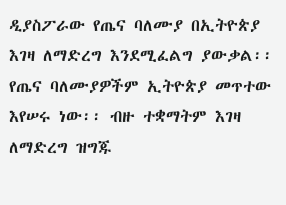ዲያስፖራው የጤና ባለሙያ በኢትዮጵያ እገዛ ለማድረግ እንደሚፈልግ ያውቃል፡፡ የጤና ባለሙያዎችም ኢትዮጵያ መጥተው እየሠሩ ነው፡፡ ብዙ ተቋማትም እገዛ ለማድረግ ዝግጁ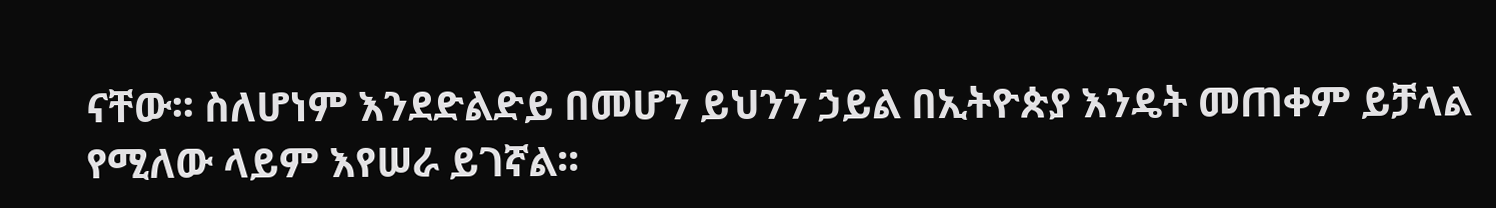ናቸው፡፡ ስለሆነም እንደድልድይ በመሆን ይህንን ኃይል በኢትዮጵያ እንዴት መጠቀም ይቻላል የሚለው ላይም እየሠራ ይገኛል፡፡